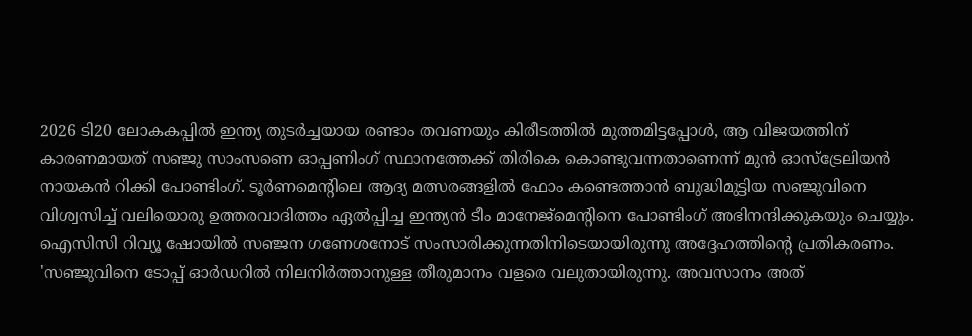2026 ടി20 ലോകകപ്പിൽ ഇന്ത്യ തുടർച്ചയായ രണ്ടാം തവണയും കിരീടത്തിൽ മുത്തമിട്ടപ്പോൾ, ആ വിജയത്തിന് കാരണമായത് സഞ്ജു സാംസണെ ഓപ്പണിംഗ് സ്ഥാനത്തേക്ക് തിരികെ കൊണ്ടുവന്നതാണെന്ന് മുൻ ഓസ്ട്രേലിയൻ നായകൻ റിക്കി പോണ്ടിംഗ്. ടൂർണമെന്റിലെ ആദ്യ മത്സരങ്ങളിൽ ഫോം കണ്ടെത്താൻ ബുദ്ധിമുട്ടിയ സഞ്ജുവിനെ വിശ്വസിച്ച് വലിയൊരു ഉത്തരവാദിത്തം ഏൽപ്പിച്ച ഇന്ത്യൻ ടീം മാനേജ്മെന്റിനെ പോണ്ടിംഗ് അഭിനന്ദിക്കുകയും ചെയ്യും. ഐസിസി റിവ്യൂ ഷോയിൽ സഞ്ജന ഗണേശനോട് സംസാരിക്കുന്നതിനിടെയായിരുന്നു അദ്ദേഹത്തിന്റെ പ്രതികരണം.
'സഞ്ജുവിനെ ടോപ്പ് ഓർഡറിൽ നിലനിർത്താനുള്ള തീരുമാനം വളരെ വലുതായിരുന്നു. അവസാനം അത്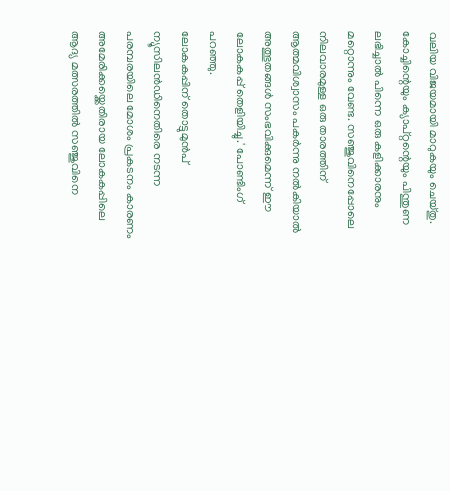വലിയ വിജയമായി മാറുകയും ചെയ്തു. കോച്ചിന്റെയും ക്യാപ്റ്റന്റെയും പിന്തുണ ലഭിച്ചാൽ പിന്നെ ഒരു കളിക്കാരനും മറ്റൊന്നും വേണ്ട. സഞ്ജുവിനെപ്പോലെ നിലവാരമുള്ള ഒരു താരത്തിന് ആത്മവിശ്വാസം പകർന്നു നൽകിയാൽ അത്ഭുതങ്ങൾ സംഭവിക്കുമെന്ന് ഈ ലോകകപ്പ് തെളിയിച്ചു.' പോണ്ടിംഗ് പറഞ്ഞു.
ലോകകപ്പിന് തൊട്ടുമുൻപ് ന്യൂസിലൻഡിനെതിരെ നടന്ന പരമ്പരയിലെ മോശം പ്രകടനം കാരണം അമേരിക്കയ്ക്കെതിരായ ലോകകപ്പിലെ ആദ്യ മത്സരത്തിൽ സഞ്ജുവിനെ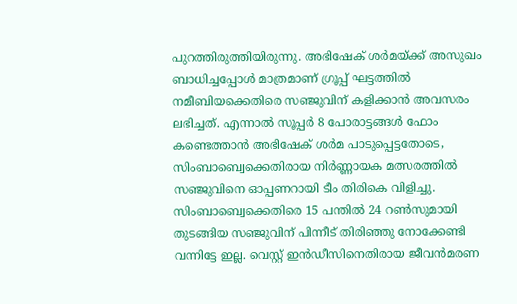പുറത്തിരുത്തിയിരുന്നു. അഭിഷേക് ശർമയ്ക്ക് അസുഖം ബാധിച്ചപ്പോൾ മാത്രമാണ് ഗ്രൂപ്പ് ഘട്ടത്തിൽ നമീബിയക്കെതിരെ സഞ്ജുവിന് കളിക്കാൻ അവസരം ലഭിച്ചത്. എന്നാൽ സൂപ്പർ 8 പോരാട്ടങ്ങൾ ഫോം കണ്ടെത്താൻ അഭിഷേക് ശർമ പാടുപ്പെട്ടതോടെ, സിംബാബ്വെക്കെതിരായ നിർണ്ണായക മത്സരത്തിൽ സഞ്ജുവിനെ ഓപ്പണറായി ടീം തിരികെ വിളിച്ചു.
സിംബാബ്വെക്കെതിരെ 15 പന്തിൽ 24 റൺസുമായി തുടങ്ങിയ സഞ്ജുവിന് പിന്നീട് തിരിഞ്ഞു നോക്കേണ്ടി വന്നിട്ടേ ഇല്ല. വെസ്റ്റ് ഇൻഡീസിനെതിരായ ജീവൻമരണ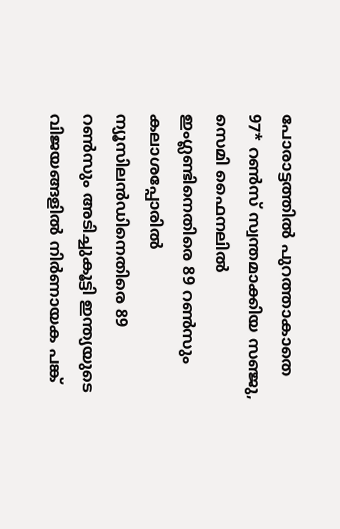പോരാട്ടത്തിൽ പുറത്താകാതെ 97* റൺസ് സ്വന്തമാക്കിയ സഞ്ജു, സെമി ഫൈനലിൽ ഇംഗ്ലണ്ടിനെതിരെ 89 റൺസും കലാശപ്പോരിൽ ന്യൂസിലൻഡിനെതിരെ 89 റൺസും അടിച്ചുകൂട്ടി ഇന്ത്യയുടെ വിജയങ്ങളിൽ നിർണായക പങ്ക്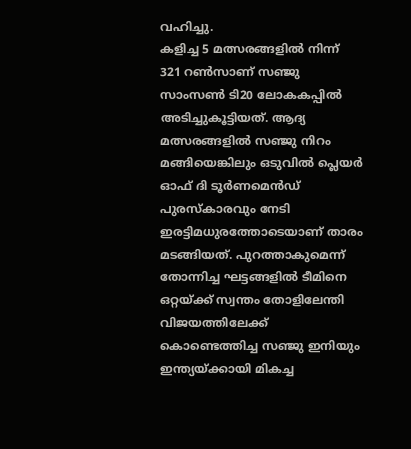വഹിച്ചു.
കളിച്ച 5 മത്സരങ്ങളിൽ നിന്ന് 321 റൺസാണ് സഞ്ജു സാംസൺ ടി20 ലോകകപ്പിൽ അടിച്ചുകൂട്ടിയത്. ആദ്യ മത്സരങ്ങളിൽ സഞ്ജു നിറം മങ്ങിയെങ്കിലും ഒടുവിൽ പ്ലെയർ ഓഫ് ദി ടൂർണമെൻഡ് പുരസ്കാരവും നേടി ഇരട്ടിമധുരത്തോടെയാണ് താരം മടങ്ങിയത്. പുറത്താകുമെന്ന് തോന്നിച്ച ഘട്ടങ്ങളിൽ ടീമിനെ ഒറ്റയ്ക്ക് സ്വന്തം തോളിലേന്തി വിജയത്തിലേക്ക് കൊണ്ടെത്തിച്ച സഞ്ജു ഇനിയും ഇന്ത്യയ്ക്കായി മികച്ച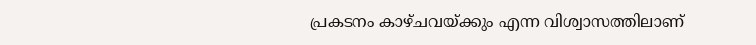പ്രകടനം കാഴ്ചവയ്ക്കും എന്ന വിശ്വാസത്തിലാണ്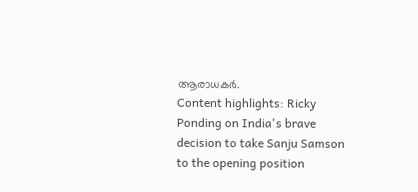ആരാധകർ.
Content highlights: Ricky Ponding on India's brave decision to take Sanju Samson to the opening position